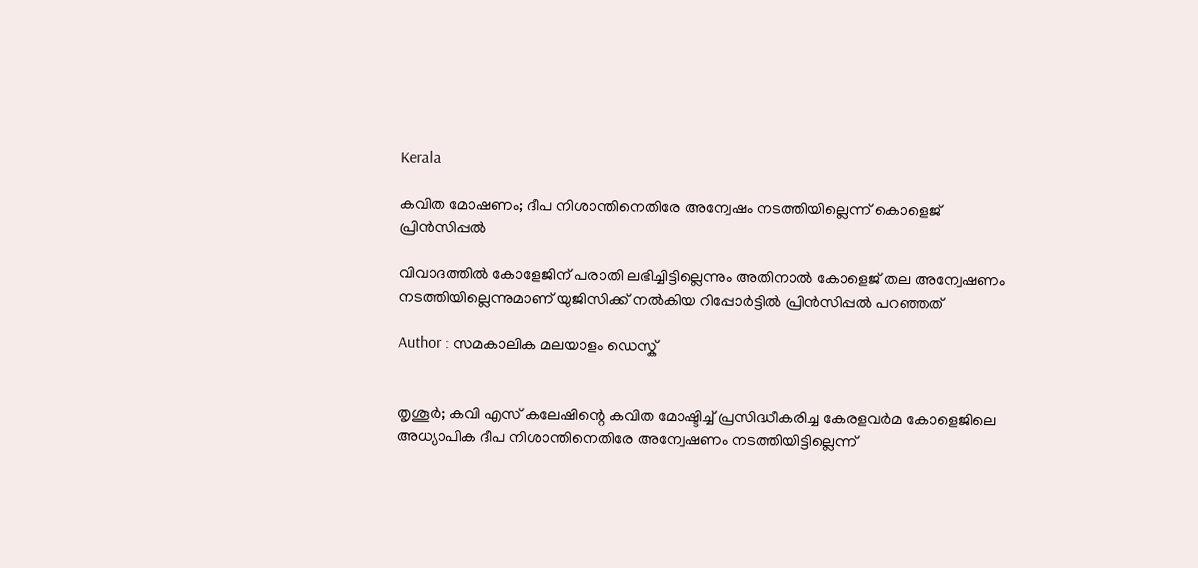Kerala

കവിത മോഷണം; ദീപ നിശാന്തിനെതിരേ അന്വേഷം നടത്തിയില്ലെന്ന് കൊളെജ് പ്രിന്‍സിപ്പല്‍

വിവാദത്തില്‍ കോളേജിന് പരാതി ലഭിച്ചിട്ടില്ലെന്നും അതിനാല്‍ കോളെജ് തല അന്വേഷണം നടത്തിയില്ലെന്നുമാണ് യുജിസിക്ക് നല്‍കിയ റിപ്പോര്‍ട്ടില്‍ പ്രിന്‍സിപ്പല്‍ പറഞ്ഞത്

Author : സമകാലിക മലയാളം ഡെസ്ക്


തൃശൂര്‍; കവി എസ്‌ കലേഷിന്റെ കവിത മോഷ്ടിച്ച് പ്രസിദ്ധീകരിച്ച കേരളവര്‍മ കോളെജിലെ അധ്യാപിക ദീപ നിശാന്തിനെതിരേ അന്വേഷണം നടത്തിയിട്ടില്ലെന്ന്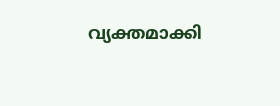വ്യക്തമാക്കി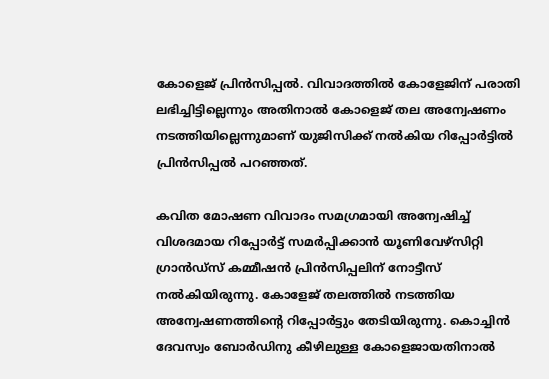കോളെജ് പ്രിന്‍സിപ്പല്‍. വിവാദത്തില്‍ കോളേജിന് പരാതി ലഭിച്ചിട്ടില്ലെന്നും അതിനാല്‍ കോളെജ് തല അന്വേഷണം നടത്തിയില്ലെന്നുമാണ് യുജിസിക്ക് നല്‍കിയ റിപ്പോര്‍ട്ടില്‍ പ്രിന്‍സിപ്പല്‍ പറഞ്ഞത്.

കവിത മോഷണ വിവാദം സമഗ്രമായി അന്വേഷിച്ച് വിശദമായ റിപ്പോര്‍ട്ട് സമര്‍പ്പിക്കാന്‍ യൂണിവേഴ്‌സിറ്റി ഗ്രാന്‍ഡ്‌സ് കമ്മീഷന്‍ പ്രിന്‍സിപ്പലിന് നോട്ടീസ് നല്‍കിയിരുന്നു. കോളേജ് തലത്തില്‍ നടത്തിയ അന്വേഷണത്തിന്റെ റിപ്പോര്‍ട്ടും തേടിയിരുന്നു. കൊച്ചിന്‍ ദേവസ്വം ബോര്‍ഡിനു കീഴിലുള്ള കോളെജായതിനാല്‍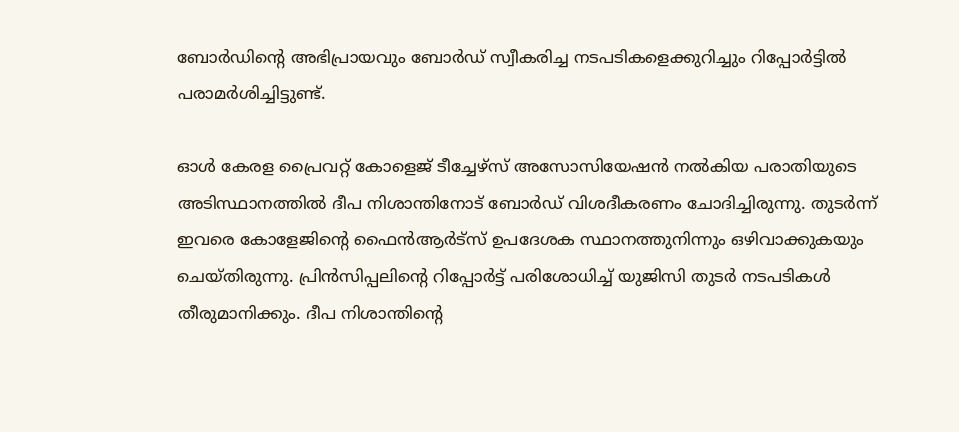ബോര്‍ഡിന്റെ അഭിപ്രായവും ബോര്‍ഡ് സ്വീകരിച്ച നടപടികളെക്കുറിച്ചും റിപ്പോര്‍ട്ടില്‍ പരാമര്‍ശിച്ചിട്ടുണ്ട്.

ഓള്‍ കേരള പ്രൈവറ്റ് കോളെജ് ടീച്ചേഴ്‌സ് അസോസിയേഷന്‍ നല്‍കിയ പരാതിയുടെ അടിസ്ഥാനത്തില്‍ ദീപ നിശാന്തിനോട് ബോര്‍ഡ് വിശദീകരണം ചോദിച്ചിരുന്നു. തുടര്‍ന്ന് ഇവരെ കോളേജിന്റെ ഫൈന്‍ആര്‍ട്‌സ് ഉപദേശക സ്ഥാനത്തുനിന്നും ഒഴിവാക്കുകയും ചെയ്തിരുന്നു. പ്രിന്‍സിപ്പലിന്റെ റിപ്പോര്‍ട്ട് പരിശോധിച്ച് യുജിസി തുടര്‍ നടപടികള്‍ തീരുമാനിക്കും. ദീപ നിശാന്തിന്റെ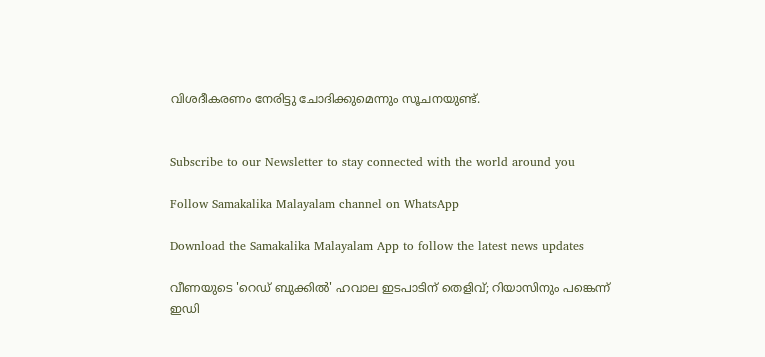വിശദീകരണം നേരിട്ടു ചോദിക്കുമെന്നും സൂചനയുണ്ട്.


Subscribe to our Newsletter to stay connected with the world around you

Follow Samakalika Malayalam channel on WhatsApp

Download the Samakalika Malayalam App to follow the latest news updates

വീണയുടെ 'റെഡ് ബുക്കില്‍' ഹവാല ഇടപാടിന് തെളിവ്; റിയാസിനും പങ്കെന്ന് ഇഡി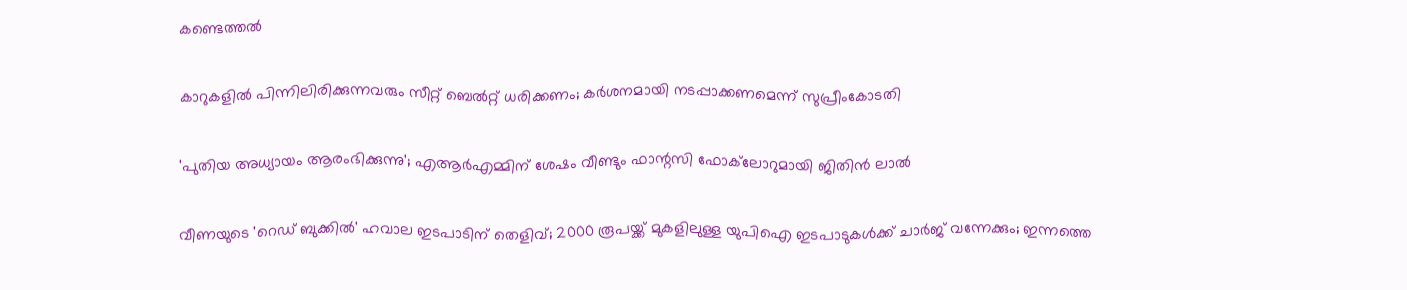കണ്ടെത്തല്‍

കാറുകളില്‍ പിന്നിലിരിക്കുന്നവരും സീറ്റ് ബെല്‍റ്റ് ധരിക്കണം; കര്‍ശനമായി നടപ്പാക്കണമെന്ന് സുപ്രീംകോടതി

'പുതിയ അധ്യായം ആരംഭിക്കുന്നു'; എആര്‍എമ്മിന് ശേഷം വീണ്ടും ഫാന്റസി ഫോക്‌ലോറുമായി ജിതിന്‍ ലാല്‍

വീണയുടെ 'റെഡ് ബുക്കില്‍' ഹവാല ഇടപാടിന് തെളിവ്; 2000 രൂപയ്ക്ക് മുകളിലുള്ള യുപിഐ ഇടപാടുകള്‍ക്ക് ചാര്‍ജ് വന്നേക്കും; ഇന്നത്തെ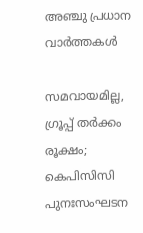അഞ്ചു പ്രധാന വാർത്തകൾ

സമവായമില്ല, ഗ്രൂപ്പ് തര്‍ക്കം രൂക്ഷം; കെപിസിസി പുനഃസംഘടന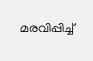മരവിപ്പിച്ച്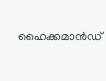ഹൈക്കമാന്‍ഡ്